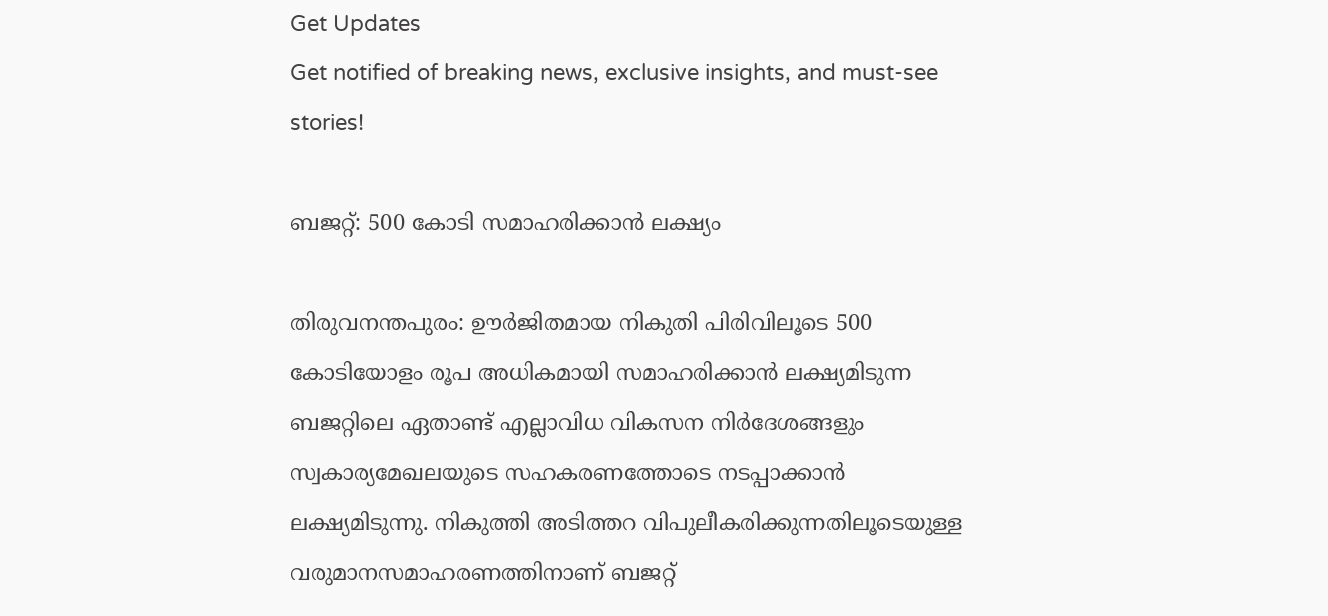Get Updates
Get notified of breaking news, exclusive insights, and must-see stories!

ബജറ്റ്: 500 കോടി സമാഹരിക്കാന്‍ ലക്ഷ്യം

തിരുവനന്തപുരം: ഊര്‍ജിതമായ നികുതി പിരിവിലൂടെ 500 കോടിയോളം രൂപ അധികമായി സമാഹരിക്കാന്‍ ലക്ഷ്യമിടുന്ന ബജറ്റിലെ ഏതാണ്ട് എല്ലാവിധ വികസന നിര്‍ദേശങ്ങളും സ്വകാര്യമേഖലയുടെ സഹകരണത്തോടെ നടപ്പാക്കാന്‍ ലക്ഷ്യമിടുന്നു. നികുത്തി അടിത്തറ വിപുലീകരിക്കുന്നതിലൂടെയുള്ള വരുമാനസമാഹരണത്തിനാണ് ബജറ്റ്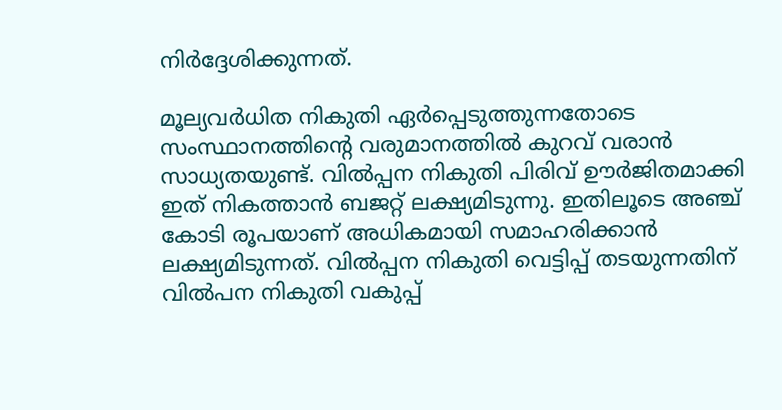നിര്‍ദ്ദേശിക്കുന്നത്.

മൂല്യവര്‍ധിത നികുതി ഏര്‍പ്പെടുത്തുന്നതോടെ സംസ്ഥാനത്തിന്റെ വരുമാനത്തില്‍ കുറവ് വരാന്‍ സാധ്യതയുണ്ട്. വില്‍പ്പന നികുതി പിരിവ് ഊര്‍ജിതമാക്കി ഇത് നികത്താന്‍ ബജറ്റ് ലക്ഷ്യമിടുന്നു. ഇതിലൂടെ അഞ്ച് കോടി രൂപയാണ് അധികമായി സമാഹരിക്കാന്‍ ലക്ഷ്യമിടുന്നത്. വില്‍പ്പന നികുതി വെട്ടിപ്പ് തടയുന്നതിന് വില്‍പന നികുതി വകുപ്പ്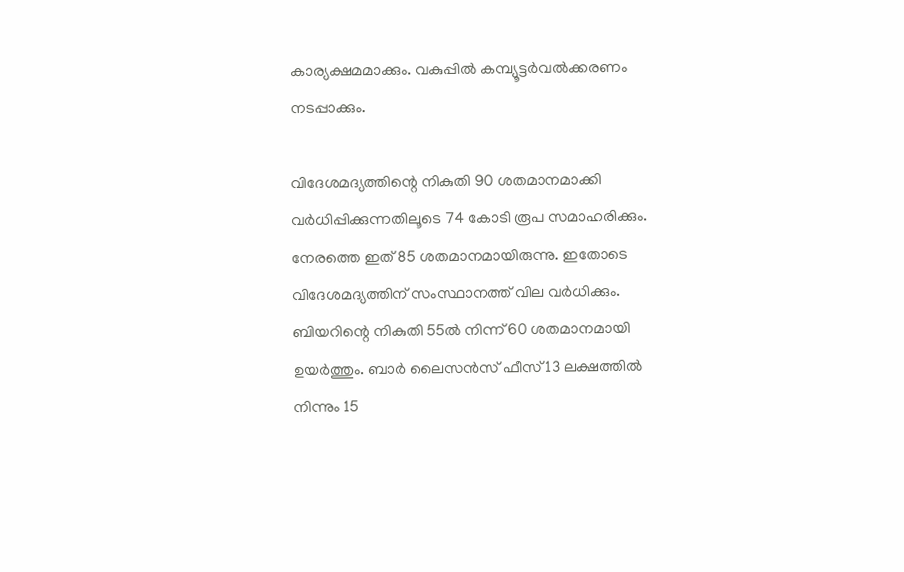കാര്യക്ഷമമാക്കും. വകുപ്പില്‍ കമ്പ്യൂട്ടര്‍വല്‍ക്കരണം നടപ്പാക്കും.

വിദേശമദ്യത്തിന്റെ നികുതി 90 ശതമാനമാക്കി വര്‍ധിപ്പിക്കുന്നതിലൂടെ 74 കോടി രൂപ സമാഹരിക്കും. നേരത്തെ ഇത് 85 ശതമാനമായിരുന്നു. ഇതോടെ വിദേശമദ്യത്തിന് സംസ്ഥാനത്ത് വില വര്‍ധിക്കും. ബിയറിന്റെ നികുതി 55ല്‍ നിന്ന് 60 ശതമാനമായി ഉയര്‍ത്തും. ബാര്‍ ലൈസന്‍സ് ഫീസ് 13 ലക്ഷത്തില്‍ നിന്നും 15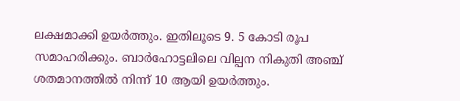ലക്ഷമാക്കി ഉയര്‍ത്തും. ഇതിലൂടെ 9. 5 കോടി രൂപ സമാഹരിക്കും. ബാര്‍ഹോട്ടലിലെ വില്പന നികുതി അഞ്ച് ശതമാനത്തില്‍ നിന്ന് 10 ആയി ഉയര്‍ത്തും.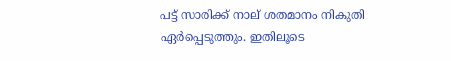പട്ട് സാരിക്ക് നാല് ശതമാനം നികുതി ഏര്‍പ്പെടുത്തും. ഇതിലൂടെ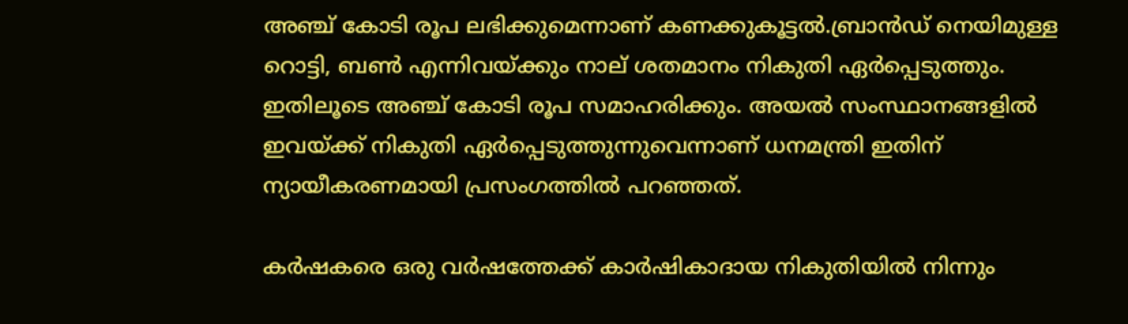അഞ്ച് കോടി രൂപ ലഭിക്കുമെന്നാണ് കണക്കുകൂട്ടല്‍.ബ്രാന്‍ഡ് നെയിമുള്ള റൊട്ടി, ബണ്‍ എന്നിവയ്ക്കും നാല് ശതമാനം നികുതി ഏര്‍പ്പെടുത്തും. ഇതിലൂടെ അഞ്ച് കോടി രൂപ സമാഹരിക്കും. അയല്‍ സംസ്ഥാനങ്ങളില്‍ ഇവയ്ക്ക് നികുതി ഏര്‍പ്പെടുത്തുന്നുവെന്നാണ് ധനമന്ത്രി ഇതിന് ന്യായീകരണമായി പ്രസംഗത്തില്‍ പറഞ്ഞത്.

കര്‍ഷകരെ ഒരു വര്‍ഷത്തേക്ക് കാര്‍ഷികാദായ നികുതിയില്‍ നിന്നും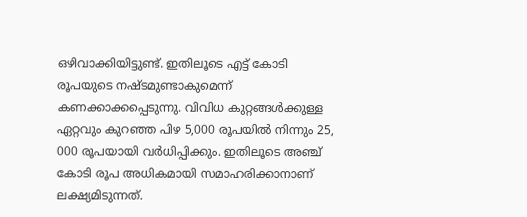ഒഴിവാക്കിയിട്ടുണ്ട്. ഇതിലൂടെ എട്ട് കോടി രൂപയുടെ നഷ്ടമുണ്ടാകുമെന്ന് കണക്കാക്കപ്പെടുന്നു. വിവിധ കുറ്റങ്ങള്‍ക്കുള്ള ഏറ്റവും കുറഞ്ഞ പിഴ 5,000 രൂപയില്‍ നിന്നും 25, 000 രൂപയായി വര്‍ധിപ്പിക്കും. ഇതിലൂടെ അഞ്ച് കോടി രൂപ അധികമായി സമാഹരിക്കാനാണ് ലക്ഷ്യമിടുന്നത്.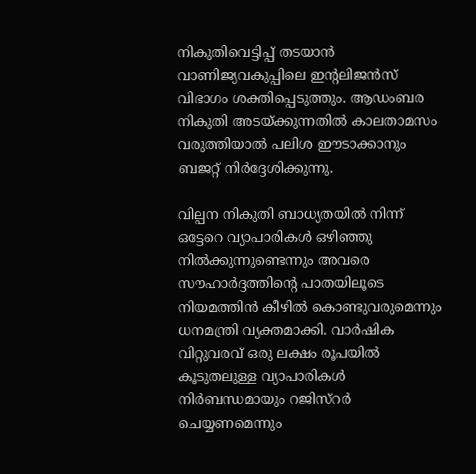നികുതിവെട്ടിപ്പ് തടയാന്‍ വാണിജ്യവകുപ്പിലെ ഇന്റലിജന്‍സ് വിഭാഗം ശക്തിപ്പെടുത്തും. ആഡംബര നികുതി അടയ്ക്കുന്നതില്‍ കാലതാമസം വരുത്തിയാല്‍ പലിശ ഈടാക്കാനും ബജറ്റ് നിര്‍ദ്ദേശിക്കുന്നു.

വില്പന നികുതി ബാധ്യതയില്‍ നിന്ന് ഒട്ടേറെ വ്യാപാരികള്‍ ഒഴിഞ്ഞു നില്‍ക്കുന്നുണ്ടെന്നും അവരെ സൗഹാര്‍ദ്ദത്തിന്റെ പാതയിലൂടെ നിയമത്തിന്‍ കീഴില്‍ കൊണ്ടുവരുമെന്നും ധനമന്ത്രി വ്യക്തമാക്കി. വാര്‍ഷിക വിറ്റുവരവ് ഒരു ലക്ഷം രൂപയില്‍ കൂടുതലുള്ള വ്യാപാരികള്‍ നിര്‍ബന്ധമായും റജിസ്റര്‍ ചെയ്യണമെന്നും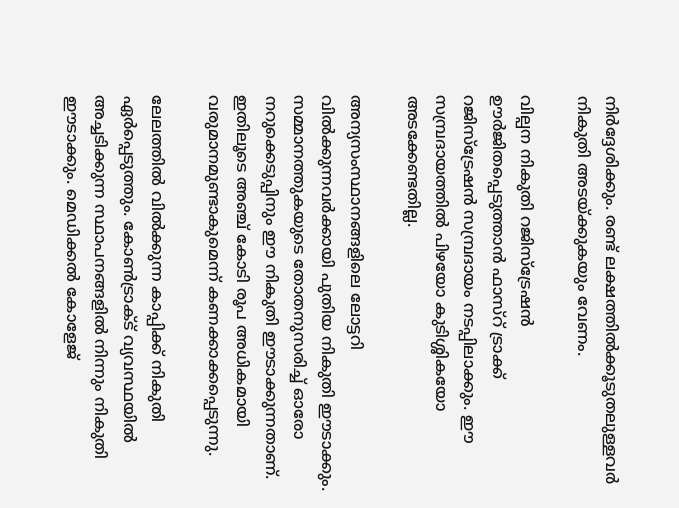നിര്‍ദ്ദേശിക്കും. രണ്ട് ലക്ഷത്തില്‍ക്കൂടുതലുള്ളവര്‍ നികുതി അടയ്ക്കുകയും വേണം.

വില്പന നികുതി റജിസ്ട്രേഷന്‍ ഊര്‍ജിതപ്പെടുത്താന്‍ ഫാസ്റ് ട്രാക്ക് റജിസ്ട്രേഷന്‍ സമ്പ്രദായം നടപ്പിലാക്കും. ഈ സമ്പ്രദായത്തില്‍ പിഴയോ കുടിശ്ശികയോ അടക്കേണ്ടതില്ല.

അന്യസംസ്ഥാനങ്ങളിലെ ലോട്ടറി വില്‍ക്കുന്നവര്‍ക്കായി പുതിയ നികുതി ഈടാക്കും. സമ്മാനത്തുകയുടെ തോതനുസരിച്ച് ഓരോ നറുക്കെടുപ്പിനും ഈ നികുതി ഈടാക്കുന്നതാണ്. ഇതിലൂടെ അഞ്ച് കോടി രൂപ അധികമായി വരുമാനമുണ്ടാകുമെന്ന് കണക്കാക്കപ്പെടുന്നു.

ലേലത്തില്‍ വില്‍ക്കുന്ന കാപ്പിക്ക് നികുതി ഏര്‍പ്പെടുത്തും. കോണ്‍ട്രാക്ട് വ്യവസ്ഥയില്‍ അച്ചടിക്കുന്ന സ്ഥാപനങ്ങളില്‍ നിന്നും നികുതി ഈടാക്കും. മെഡിക്കല്‍ കോളേജ്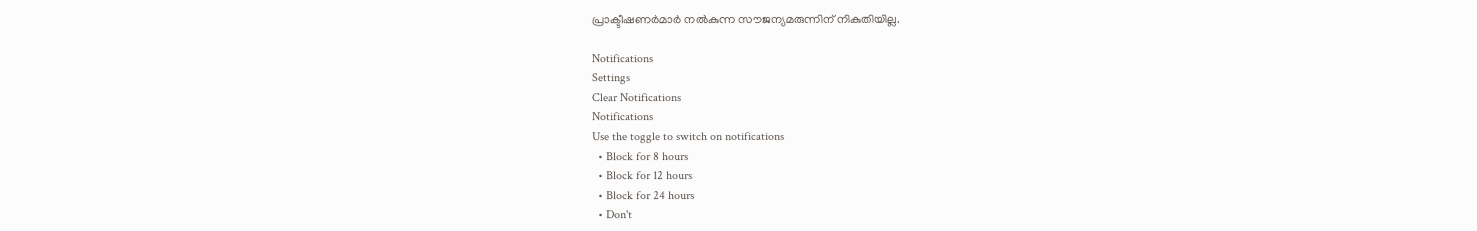പ്രാക്ടീഷണര്‍മാര്‍ നല്‍കുന്ന സൗജന്യമരുന്നിന് നികുതിയില്ല.

Notifications
Settings
Clear Notifications
Notifications
Use the toggle to switch on notifications
  • Block for 8 hours
  • Block for 12 hours
  • Block for 24 hours
  • Don't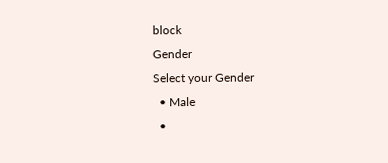block
Gender
Select your Gender
  • Male
  •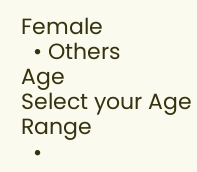Female
  • Others
Age
Select your Age Range
  •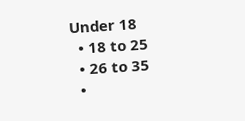Under 18
  • 18 to 25
  • 26 to 35
  •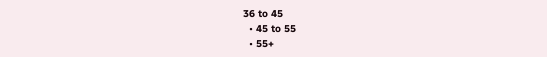36 to 45
  • 45 to 55
  • 55+